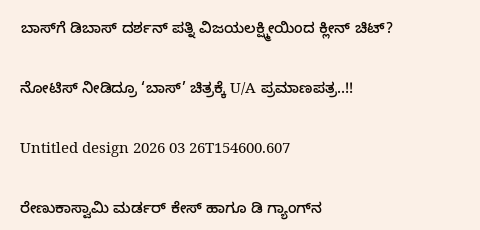ಬಾಸ್‌ಗೆ ಡಿಬಾಸ್ ದರ್ಶನ್‌‌ ಪತ್ನಿ ವಿಜಯಲಕ್ಷ್ಮೀಯಿಂದ ಕ್ಲೀನ್ ಚಿಟ್?

ನೋಟಿಸ್ ನೀಡಿದ್ರೂ ‘ಬಾಸ್’ ಚಿತ್ರಕ್ಕೆ U/A ಪ್ರಮಾಣಪತ್ರ..!!

Untitled design 2026 03 26T154600.607

ರೇಣುಕಾಸ್ವಾಮಿ ಮರ್ಡರ್ ಕೇಸ್‌‌ ಹಾಗೂ ಡಿ ಗ್ಯಾಂಗ್‌‌ನ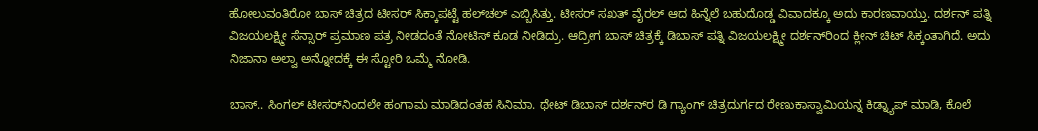ಹೋಲುವಂತಿರೋ ಬಾಸ್ ಚಿತ್ರದ ಟೀಸರ್ ಸಿಕ್ಕಾಪಟ್ಟೆ ಹಲ್‌ಚಲ್ ಎಬ್ಬಿಸಿತ್ತು. ಟೀಸರ್ ಸಖತ್ ವೈರಲ್ ಆದ ಹಿನ್ನೆಲೆ ಬಹುದೊಡ್ಡ ವಿವಾದಕ್ಕೂ ಅದು ಕಾರಣವಾಯ್ತು. ದರ್ಶನ್ ಪತ್ನಿ ವಿಜಯಲಕ್ಷ್ಮೀ ಸೆನ್ಸಾರ್ ಪ್ರಮಾಣ ಪತ್ರ ನೀಡದಂತೆ ನೋಟಿಸ್ ಕೂಡ ನೀಡಿದ್ರು. ಆದ್ರೀಗ ಬಾಸ್ ಚಿತ್ರಕ್ಕೆ ಡಿಬಾಸ್ ಪತ್ನಿ ವಿಜಯಲಕ್ಷ್ಮೀ ದರ್ಶನ್‌‌‌ರಿಂದ ಕ್ಲೀನ್ ಚಿಟ್ ಸಿಕ್ಕಂತಾಗಿದೆ. ಅದು ನಿಜಾನಾ ಅಲ್ವಾ ಅನ್ನೋದಕ್ಕೆ ಈ ಸ್ಟೋರಿ ಒಮ್ಮೆ ನೋಡಿ.

ಬಾಸ್.. ಸಿಂಗಲ್ ಟೀಸರ್‌ನಿಂದಲೇ ಹಂಗಾಮ ಮಾಡಿದಂತಹ ಸಿನಿಮಾ. ಥೇಟ್ ಡಿಬಾಸ್ ದರ್ಶನ್‌‌ರ ಡಿ ಗ್ಯಾಂಗ್ ಚಿತ್ರದುರ್ಗದ ರೇಣುಕಾಸ್ವಾಮಿಯನ್ನ ಕಿಡ್ನ್ಯಾಪ್ ಮಾಡಿ, ಕೊಲೆ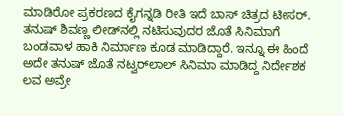ಮಾಡಿರೋ ಪ್ರಕರಣದ ಕೈಗನ್ನಡಿ ರೀತಿ ಇದೆ ಬಾಸ್ ಚಿತ್ರದ ಟೀಸರ್. ತನುಷ್ ಶಿವಣ್ಣ ಲೀಡ್‌‌ನಲ್ಲಿ ನಟಿಸುವುದರ ಜೊತೆ ಸಿನಿಮಾಗೆ ಬಂಡವಾಳ ಹಾಕಿ ನಿರ್ಮಾಣ ಕೂಡ ಮಾಡಿದ್ದಾರೆ. ಇನ್ನೂ ಈ ಹಿಂದೆ ಅದೇ ತನುಷ್ ಜೊತೆ ನಟ್ವರ್‌‌ಲಾಲ್ ಸಿನಿಮಾ ಮಾಡಿದ್ದ ನಿರ್ದೇಶಕ ಲವ ಅವ್ರೇ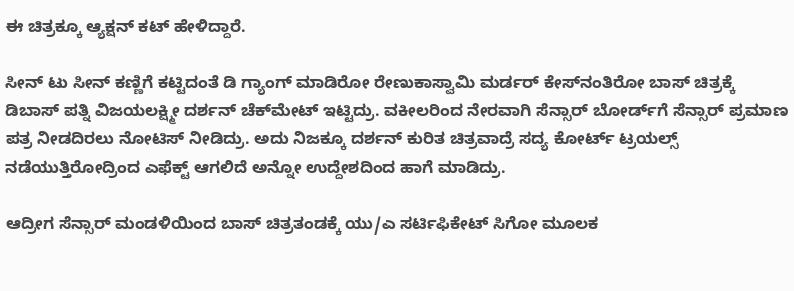ಈ ಚಿತ್ರಕ್ಕೂ ಆ್ಯಕ್ಷನ್ ಕಟ್ ಹೇಳಿದ್ದಾರೆ.

ಸೀನ್ ಟು ಸೀನ್ ಕಣ್ಣಿಗೆ ಕಟ್ಟಿದಂತೆ ಡಿ ಗ್ಯಾಂಗ್ ಮಾಡಿರೋ ರೇಣುಕಾಸ್ವಾಮಿ ಮರ್ಡರ್ ಕೇಸ್‌‌‌ನಂತಿರೋ ಬಾಸ್ ಚಿತ್ರಕ್ಕೆ ಡಿಬಾಸ್ ಪತ್ನಿ ವಿಜಯಲಕ್ಷ್ಮೀ ದರ್ಶನ್ ಚೆಕ್‌ಮೇಟ್ ಇಟ್ಟಿದ್ರು. ವಕೀಲರಿಂದ ನೇರವಾಗಿ ಸೆನ್ಸಾರ್ ಬೋರ್ಡ್‌ಗೆ ಸೆನ್ಸಾರ್ ಪ್ರಮಾಣ ಪತ್ರ ನೀಡದಿರಲು ನೋಟಿಸ್ ನೀಡಿದ್ರು. ಅದು ನಿಜಕ್ಕೂ ದರ್ಶನ್ ಕುರಿತ ಚಿತ್ರವಾದ್ರೆ ಸದ್ಯ ಕೋರ್ಟ್ ಟ್ರಯಲ್ಸ್ ನಡೆಯುತ್ತಿರೋದ್ರಿಂದ ಎಫೆಕ್ಟ್ ಆಗಲಿದೆ ಅನ್ನೋ ಉದ್ದೇಶದಿಂದ ಹಾಗೆ ಮಾಡಿದ್ರು.

ಆದ್ರೀಗ ಸೆನ್ಸಾರ್ ಮಂಡಳಿಯಿಂದ ಬಾಸ್ ಚಿತ್ರತಂಡಕ್ಕೆ ಯು/ಎ ಸರ್ಟಿಫಿಕೇಟ್ ಸಿಗೋ ಮೂಲಕ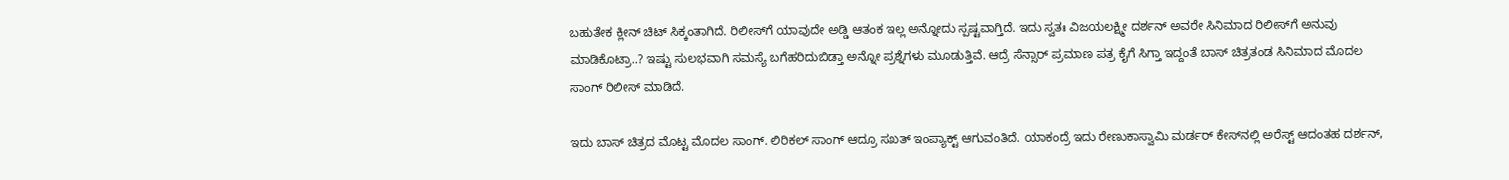ಬಹುತೇಕ ಕ್ಲೀನ್ ಚಿಟ್ ಸಿಕ್ಕಂತಾಗಿದೆ. ರಿಲೀಸ್‌ಗೆ ಯಾವುದೇ ಅಡ್ಡಿ ಆತಂಕ ಇಲ್ಲ ಅನ್ನೋದು ಸ್ಪಷ್ಟವಾಗ್ತಿದೆ. ಇದು ಸ್ವತಃ ವಿಜಯಲಕ್ಷ್ಮೀ ದರ್ಶನ್ ಅವರೇ ಸಿನಿಮಾದ ರಿಲೀಸ್‌ಗೆ ಅನುವು ಮಾಡಿಕೊಟ್ರಾ..? ಇಷ್ಟು ಸುಲಭವಾಗಿ ಸಮಸ್ಯೆ ಬಗೆಹರಿದುಬಿಡ್ತಾ ಅನ್ನೋ ಪ್ರಶ್ನೆಗಳು ಮೂಡುತ್ತಿವೆ. ಆದ್ರೆ ಸೆನ್ಸಾರ್ ಪ್ರಮಾಣ ಪತ್ರ ಕೈಗೆ ಸಿಗ್ತಾ ಇದ್ದಂತೆ ಬಾಸ್ ಚಿತ್ರತಂಡ ಸಿನಿಮಾದ ಮೊದಲ ಸಾಂಗ್ ರಿಲೀಸ್ ಮಾಡಿದೆ.

ಇದು ಬಾಸ್ ಚಿತ್ರದ ಮೊಟ್ಟ ಮೊದಲ ಸಾಂಗ್. ಲಿರಿಕಲ್ ಸಾಂಗ್ ಆದ್ರೂ ಸಖತ್ ಇಂಪ್ಯಾಕ್ಟ್‌‌ ಆಗುವಂತಿದೆ. ಯಾಕಂದ್ರೆ ಇದು ರೇಣುಕಾಸ್ವಾಮಿ ಮರ್ಡರ್ ಕೇಸ್‌‌ನಲ್ಲಿ ಅರೆಸ್ಟ್ ಆದಂತಹ ದರ್ಶನ್,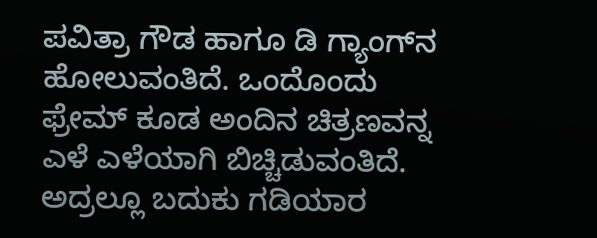ಪವಿತ್ರಾ ಗೌಡ ಹಾಗೂ ಡಿ ಗ್ಯಾಂಗ್‌ನ ಹೋಲುವಂತಿದೆ. ಒಂದೊಂದು ಫ್ರೇಮ್ ಕೂಡ ಅಂದಿನ ಚಿತ್ರಣವನ್ನ ಎಳೆ ಎಳೆಯಾಗಿ ಬಿಚ್ಚಿಡುವಂತಿದೆ. ಅದ್ರಲ್ಲೂ ಬದುಕು ಗಡಿಯಾರ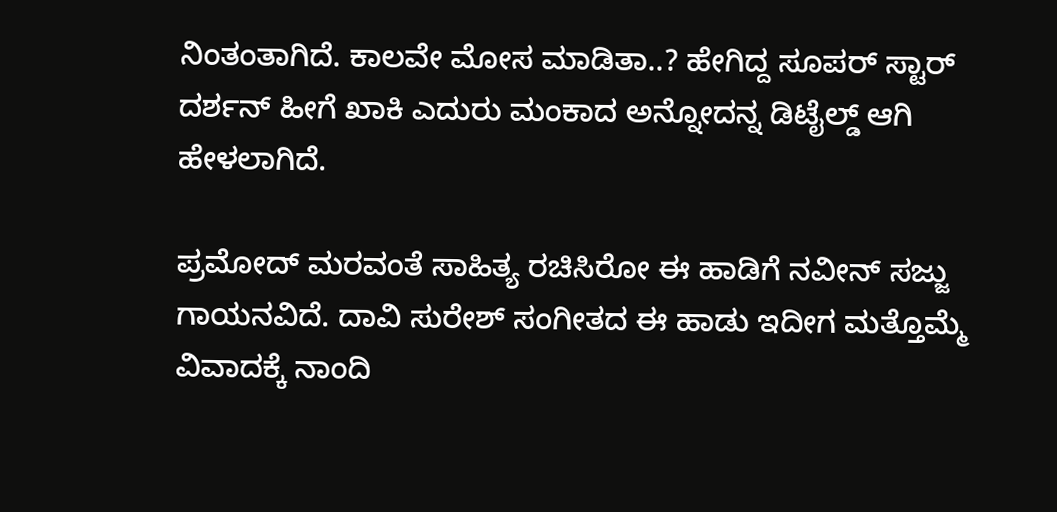ನಿಂತಂತಾಗಿದೆ. ಕಾಲವೇ ಮೋಸ ಮಾಡಿತಾ..? ಹೇಗಿದ್ದ ಸೂಪರ್ ಸ್ಟಾರ್ ದರ್ಶನ್ ಹೀಗೆ ಖಾಕಿ ಎದುರು ಮಂಕಾದ ಅನ್ನೋದನ್ನ ಡಿಟೈಲ್ಡ್‌ ಆಗಿ ಹೇಳಲಾಗಿದೆ.

ಪ್ರಮೋದ್ ಮರವಂತೆ ಸಾಹಿತ್ಯ ರಚಿಸಿರೋ ಈ ಹಾಡಿಗೆ ನವೀನ್ ಸಜ್ಜು ಗಾಯನವಿದೆ. ದಾವಿ ಸುರೇಶ್ ಸಂಗೀತದ ಈ ಹಾಡು ಇದೀಗ ಮತ್ತೊಮ್ಮೆ ವಿವಾದಕ್ಕೆ ನಾಂದಿ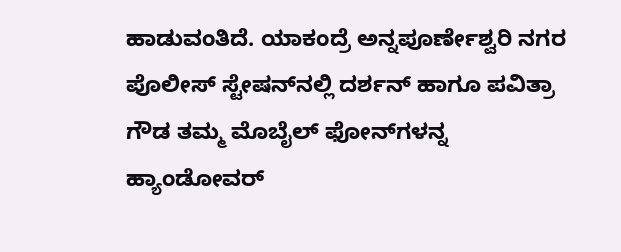ಹಾಡುವಂತಿದೆ. ಯಾಕಂದ್ರೆ ಅನ್ನಪೂರ್ಣೇಶ್ವರಿ ನಗರ ಪೊಲೀಸ್ ಸ್ಟೇಷನ್‌‌ನಲ್ಲಿ ದರ್ಶನ್ ಹಾಗೂ ಪವಿತ್ರಾ ಗೌಡ ತಮ್ಮ ಮೊಬೈಲ್ ಫೋನ್‌‌ಗಳನ್ನ ಹ್ಯಾಂಡೋವರ್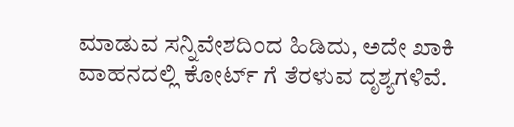ಮಾಡುವ ಸನ್ನಿವೇಶದಿಂದ ಹಿಡಿದು, ಅದೇ ಖಾಕಿ ವಾಹನದಲ್ಲಿ ಕೋರ್ಟ್ ಗೆ ತೆರಳುವ ದೃಶ್ಯಗಳಿವೆ.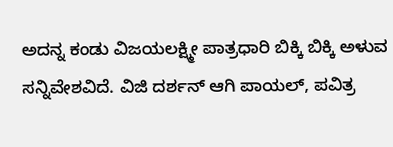ಅದನ್ನ ಕಂಡು ವಿಜಯಲಕ್ಷ್ಮೀ ಪಾತ್ರಧಾರಿ ಬಿಕ್ಕಿ ಬಿಕ್ಕಿ ಅಳುವ ಸನ್ನಿವೇಶವಿದೆ. ವಿಜಿ ದರ್ಶನ್ ಆಗಿ ಪಾಯಲ್, ಪವಿತ್ರ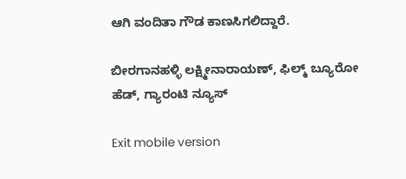ಆಗಿ ವಂದಿತಾ ಗೌಡ ಕಾಣಸಿಗಲಿದ್ದಾರೆ.

ಬೀರಗಾನಹಳ್ಳಿ ಲಕ್ಷ್ಮೀನಾರಾಯಣ್, ಫಿಲ್ಮ್ ಬ್ಯೂರೋ ಹೆಡ್, ಗ್ಯಾರಂಟಿ ನ್ಯೂಸ್

Exit mobile version